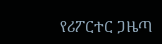የሪፖርተር ጋዜጣ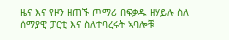ዜና እና የዞን ዘጠኙ ጦማሪ በፍቃዱ ዘሃይሉ ስለ ሰማያዊ ፓርቲ እና ስለተባረሩት ኣባሎቹ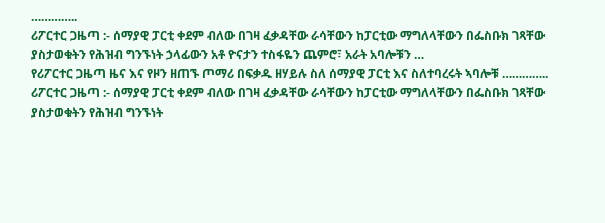…………..
ሪፖርተር ጋዜጣ :- ሰማያዊ ፓርቲ ቀደም ብለው በገዛ ፈቃዳቸው ራሳቸውን ከፓርቲው ማግለላቸውን በፌስቡክ ገጻቸው ያስታወቁትን የሕዝብ ግንኙነት ኃላፊውን አቶ ዮናታን ተስፋዬን ጨምሮ፣ አራት አባሎቹን …
የሪፖርተር ጋዜጣ ዜና እና የዞን ዘጠኙ ጦማሪ በፍቃዱ ዘሃይሉ ስለ ሰማያዊ ፓርቲ እና ስለተባረሩት ኣባሎቹ …………..
ሪፖርተር ጋዜጣ :- ሰማያዊ ፓርቲ ቀደም ብለው በገዛ ፈቃዳቸው ራሳቸውን ከፓርቲው ማግለላቸውን በፌስቡክ ገጻቸው ያስታወቁትን የሕዝብ ግንኙነት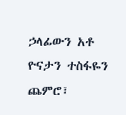ኃላፊውን አቶ ዮናታን ተስፋዬን ጨምሮ፣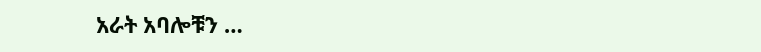አራት አባሎቹን …